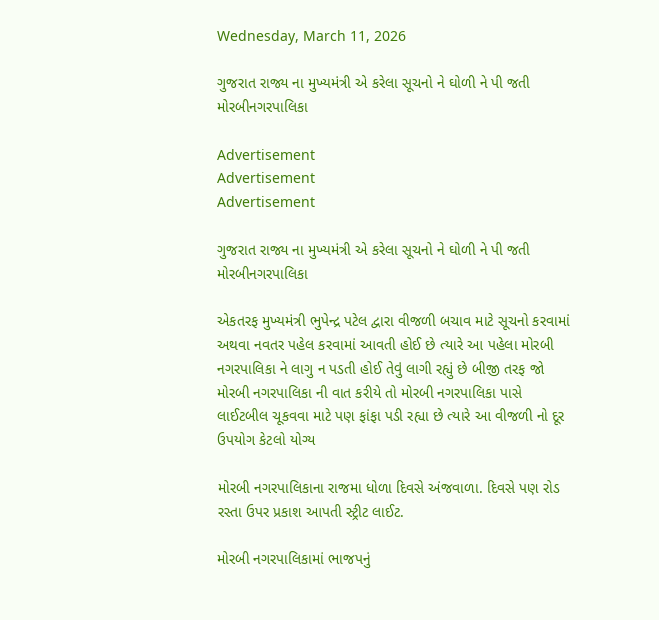Wednesday, March 11, 2026

ગુજરાત રાજ્ય ના મુખ્યમંત્રી એ કરેલા સૂચનો ને ઘોળી ને પી જતી મોરબીનગરપાલિકા

Advertisement
Advertisement
Advertisement

ગુજરાત રાજ્ય ના મુખ્યમંત્રી એ કરેલા સૂચનો ને ઘોળી ને પી જતી મોરબીનગરપાલિકા

એકતરફ મુખ્યમંત્રી ભુપેન્દ્ર પટેલ દ્વારા વીજળી બચાવ માટે સૂચનો કરવામાં અથવા નવતર પહેલ કરવામાં આવતી હોઈ છે ત્યારે આ પહેલા મોરબી નગરપાલિકા ને લાગુ ન પડતી હોઈ તેવું લાગી રહ્યું છે બીજી તરફ જો મોરબી નગરપાલિકા ની વાત કરીયે તો મોરબી નગરપાલિકા પાસે લાઈટબીલ ચૂકવવા માટે પણ ફાંફા પડી રહ્યા છે ત્યારે આ વીજળી નો દૂર ઉપયોગ કેટલો યોગ્ય

મોરબી નગરપાલિકાના રાજમા ધોળા દિવસે અંજવાળા. દિવસે પણ રોડ રસ્તા ઉપર પ્રકાશ આપતી સ્ટ્રીટ લાઈટ.

મોરબી નગરપાલિકામાં ભાજપનું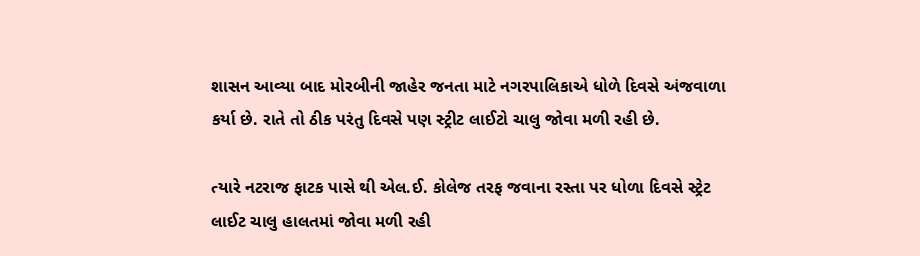શાસન આવ્યા બાદ મોરબીની જાહેર જનતા માટે નગરપાલિકાએ ધોળે દિવસે અંજવાળા કર્યા છે. રાતે તો ઠીક પરંતુ દિવસે પણ સ્ટ્રીટ લાઈટો ચાલુ જોવા મળી રહી છે.

ત્યારે નટરાજ ફાટક પાસે થી એલ.ઈ. કોલેજ તરફ જવાના રસ્તા પર ધોળા દિવસે સ્ટ્રેટ લાઈટ ચાલુ હાલતમાં જોવા મળી રહી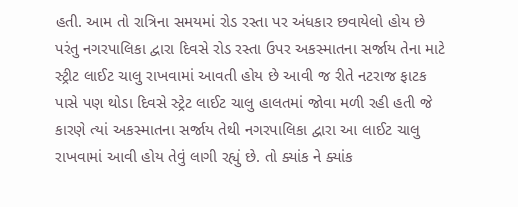હતી. આમ તો રાત્રિના સમયમાં રોડ રસ્તા પર અંધકાર છવાયેલો હોય છે પરંતુ નગરપાલિકા દ્વારા દિવસે રોડ રસ્તા ઉપર અકસ્માતના સર્જાય તેના માટે સ્ટ્રીટ લાઈટ ચાલુ રાખવામાં આવતી હોય છે આવી જ રીતે નટરાજ ફાટક પાસે પણ થોડા દિવસે સ્ટ્રેટ લાઈટ ચાલુ હાલતમાં જોવા મળી રહી હતી જે કારણે ત્યાં અકસ્માતના સર્જાય તેથી નગરપાલિકા દ્વારા આ લાઈટ ચાલુ રાખવામાં આવી હોય તેવું લાગી રહ્યું છે. તો ક્યાંક ને ક્યાંક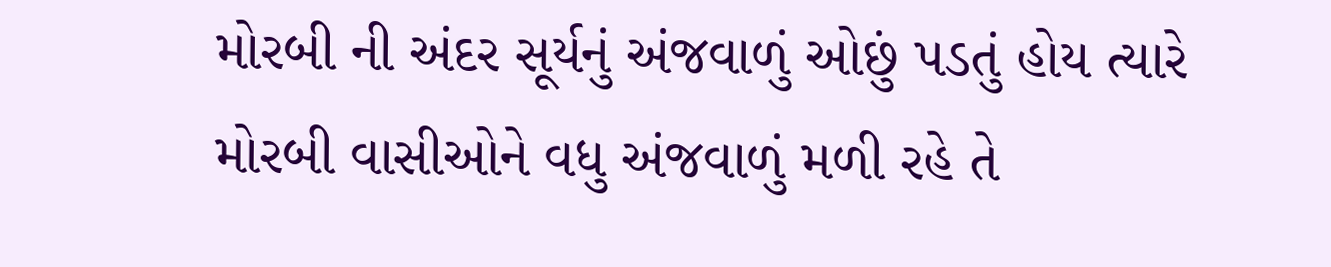મોરબી ની અંદર સૂર્યનું અંજવાળું ઓછું પડતું હોય ત્યારે મોરબી વાસીઓને વધુ અંજવાળું મળી રહે તે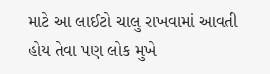માટે આ લાઈટો ચાલુ રાખવામાં આવતી હોય તેવા પણ લોક મુખે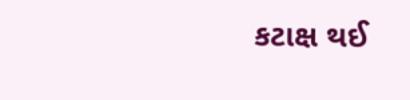કટાક્ષ થઈ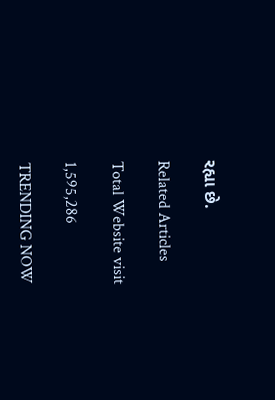રહ્યા છે.

Related Articles

Total Website visit

1,595,286

TRENDING NOW